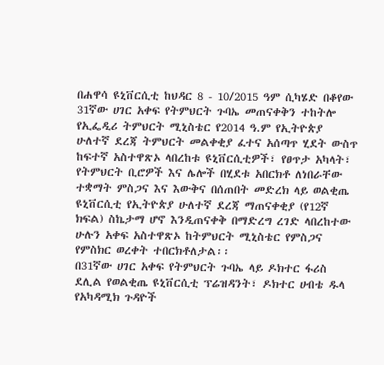በሐዋሳ ዩኒቨርሲቲ ከህዳር 8 - 10/2015 ዓም ሲካሄድ በቆየው 31ኛው ሀገር አቀፍ የትምህርት ጉባኤ መጠናቀቅን ተከትሎ የኢፌዲሪ ትምህርት ሚኒስቴር የ2014 ዓ.ም የኢትዮጵያ ሁለተኛ ደረጃ ትምህርት መልቀቂያ ፈተና አሰጣጥ ሂደት ውስጥ ከፍተኛ አስተዋጽኦ ላበረከቱ ዩኒቨርሲቲዎች፣ የፀጥታ አካላት፣ የትምህርት ቢሮዎች እና ሌሎች በሂደቱ አበርክቶ ለነበራቸው ተቋማት ምስጋና እና እውቅና በሰጠበት መድረክ ላይ ወልቂጤ ዩኒቨርሲቲ የኢትዮጵያ ሁለተኛ ደረጃ ማጠናቀቂያ (የ12ኛ ክፍል) ስኬታማ ሆኖ እንዲጠናቀቅ በማድረግ ረገድ ላበረከተው ሁሉን አቀፍ አስተዋጽኦ ከትምህርት ሚኒስቴር የምስጋና የምስክር ወረቀት ተበርክቶለታል፡፡
በ31ኛው ሀገር አቀፍ የትምህርት ጉባኤ ላይ ዶክተር ፋሪስ ደሊል የወልቂጤ ዩኒቨርሲቲ ፕሬዝዳንት፣ ዶክተር ሀብቴ ዱላ የአካዳሚክ ጉዳዮች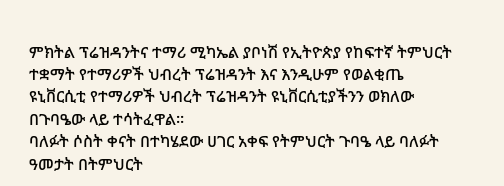ምክትል ፕሬዝዳንትና ተማሪ ሚካኤል ያቦነሽ የኢትዮጵያ የከፍተኛ ትምህርት ተቋማት የተማሪዎች ህብረት ፕሬዝዳንት እና እንዲሁም የወልቂጤ ዩኒቨርሲቲ የተማሪዎች ህብረት ፕሬዝዳንት ዩኒቨርሲቲያችንን ወክለው በጉባዔው ላይ ተሳትፈዋል፡፡
ባለፉት ሶስት ቀናት በተካሄደው ሀገር አቀፍ የትምህርት ጉባዔ ላይ ባለፉት ዓመታት በትምህርት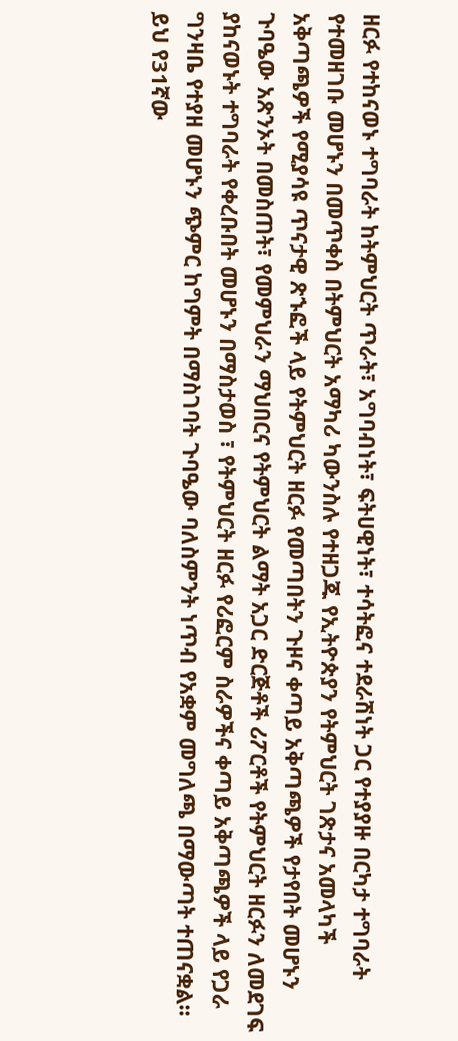ዘርፉ የተከናወኑ ተግባራት ከትምህርት ጥራት፣ አግባብነት፣ ፍትሀዊነት፣ ተሳትፎና ተደራሽነት ጋር የተያያዙ በርካታ ተግባራት የተመዘገቡ መሆኑን በመጥቀስ በትምህርት አማካሪ ካውንስሉ የተዘጋጁ የኢትዮጵያን የትምህርት ገጽታና አመላካች አቅጣጫዎች የሚያሳዩ ጥናታዊ ጽኁፎች ላይ የትምህርት ዘርፉ የመጣበትን ጉዞና ቀጣይ አቅጣጫዎች የታየበት መሆኑን ጉባዔው አጽንኦት በመስጠት፣ የመምህራን ማህበርና የትምህርት ልማት አጋር ድርጅቶች ሪፖርቶች የትምህርት ዘርፉን ለመደገፍ ያከናወኑት ተግባራት የቀረቡበት መሆኑን በማስታወስ ፣ የትምህርት ዘርፉ የሪፎርም ስራዎችና ቀጣይ አቅጣጫዎች ላይ የጋራ ግንዛቤ የተያዘ መሆኑን ጭምር ከግምት በማስገባት ጉባዔው ባለስምንት ነጥብ የአቋም መግለጫ በማውጣት ተጠናቋል፡፡
ይህ የ31ኛው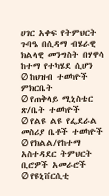ሀገር አቀፍ የትምህርት ጉባዔ በሲዳማ ብሄራዊ ክልላዊ መንግስት በሃዋሳ ከተማ የተካሄደ ሲሆን
Ø ከህዝብ ተወካዮች ምክርቤት
Ø የጠቅላይ ሚኒስቴር ጽ/ቤት ተወካዮች
Ø የልዩ ልዩ የፌደራል መስሪያ ቤቶች ተወካዮች
Ø የክልል/የከተማ አስተዳደር ትምህርት ቢሮዎች አመራሮች
Ø የዩኒቨርሲቲ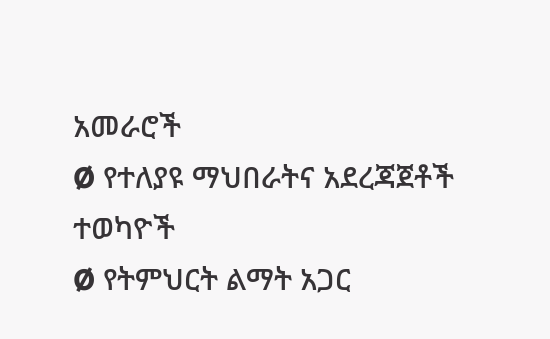አመራሮች
Ø የተለያዩ ማህበራትና አደረጃጀቶች ተወካዮች
Ø የትምህርት ልማት አጋር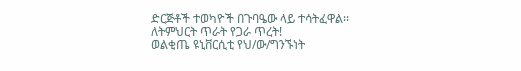ድርጅቶች ተወካዮች በጉባዔው ላይ ተሳትፈዋል፡፡
ለትምህርት ጥራት የጋራ ጥረት!
ወልቂጤ ዩኒቨርሲቲ የህ/ው/ግንኙነት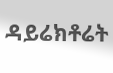ዳይሬክቶሬት